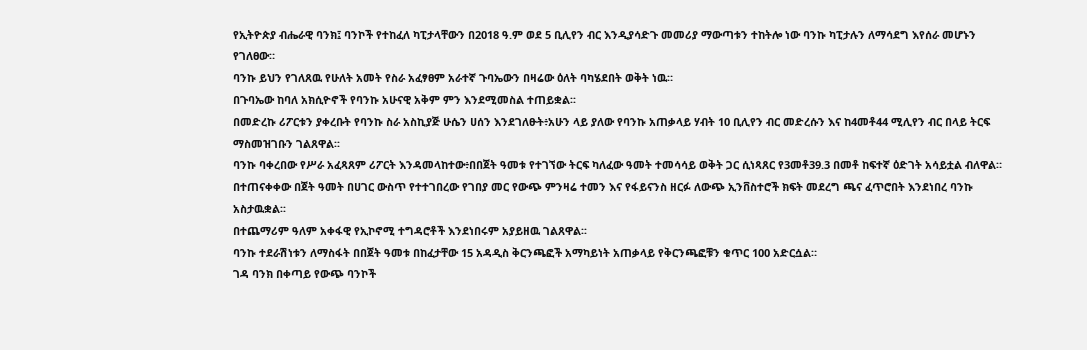የኢትዮጵያ ብሔራዊ ባንክ፤ ባንኮች የተከፈለ ካፒታላቸውን በ2018 ዓ.ም ወደ 5 ቢሊየን ብር እንዲያሳድጉ መመሪያ ማውጣቱን ተከትሎ ነው ባንኩ ካፒታሉን ለማሳደግ እየሰራ መሆኑን የገለፀው።
ባንኩ ይህን የገለጸዉ የሁለት አመት የስራ አፈፃፀም አራተኛ ጉባኤውን በዛሬው ዕለት ባካሄደበት ወቅት ነዉ።
በጉባኤው ከባለ አክሲዮኖች የባንኩ አሁናዊ አቅም ምን እንደሚመስል ተጠይቋል፡፡
በመድረኩ ሪፖርቱን ያቀረቡት የባንኩ ስራ አስኪያጅ ሁሴን ሀሰን እንደገለፁት፥አሁን ላይ ያለው የባንኩ አጠቃላይ ሃብት 10 ቢሊየን ብር መድረሱን እና ከ4መቶ44 ሚሊየን ብር በላይ ትርፍ ማስመዝገቡን ገልጸዋል፡፡
ባንኩ ባቀረበው የሥራ አፈጻጸም ሪፖርት እንዳመላከተው፥በበጀት ዓመቱ የተገኘው ትርፍ ካለፈው ዓመት ተመሳሳይ ወቅት ጋር ሲነጻጸር የ3መቶ39.3 በመቶ ከፍተኛ ዕድገት አሳይቷል ብለዋል።
በተጠናቀቀው በጀት ዓመት በሀገር ውስጥ የተተገበረው የገበያ መር የውጭ ምንዛሬ ተመን እና የፋይናንስ ዘርፉ ለውጭ ኢንቨስተሮች ክፍት መደረግ ጫና ፈጥሮበት እንደነበረ ባንኩ አስታዉቋል፡፡
በተጨማሪም ዓለም አቀፋዊ የኢኮኖሚ ተግዳሮቶች እንደነበሩም አያይዘዉ ገልጸዋል፡፡
ባንኩ ተደራሽነቱን ለማስፋት በበጀት ዓመቱ በከፈታቸው 15 አዳዲስ ቅርንጫፎች አማካይነት አጠቃላይ የቅርንጫፎቹን ቁጥር 100 አድርሷል።
ገዳ ባንክ በቀጣይ የውጭ ባንኮች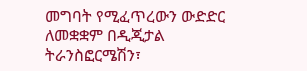መግባት የሚፈጥረውን ውድድር ለመቋቋም በዲጂታል ትራንስፎርሜሽን፣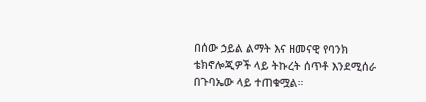በሰው ኃይል ልማት እና ዘመናዊ የባንክ ቴክኖሎጂዎች ላይ ትኩረት ሰጥቶ እንደሚሰራ በጉባኤው ላይ ተጠቁሟል።